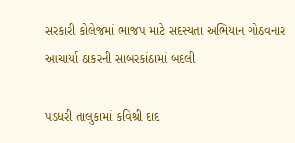સરકારી કોલેજમાં ભાજપ માટે સદસ્યતા અભિયાન ગોઠવનાર આચાર્યા ઠાકરની સાબરકાંઠામાં બદલી

પડધરી તાલુકામાં કવિશ્રી દાદ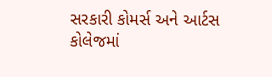સરકારી કોમર્સ અને આર્ટસ કોલેજમાં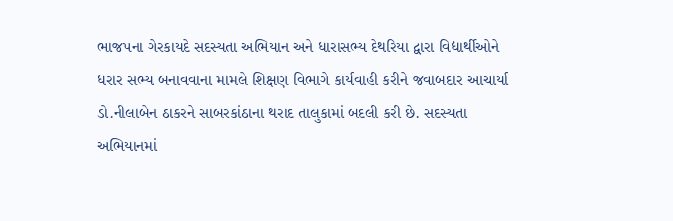ભાજપના ગેરકાયદે સદસ્યતા અભિયાન અને ધારાસભ્ય દેથરિયા દ્વારા વિદ્યાર્થીઓને ધરાર સભ્ય બનાવવાના મામલે શિક્ષણ વિભાગે કાર્યવાહી કરીને જવાબદાર આચાર્યા ડો.નીલાબેન ઠાકરને સાબરકાંઠાના થરાદ તાલુકામાં બદલી કરી છે. સદસ્યતા અભિયાનમાં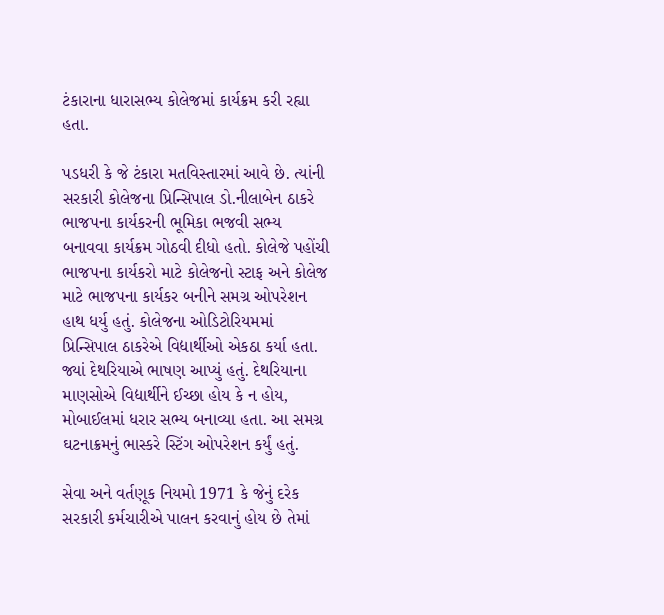ટંકારાના ધારાસભ્ય કોલેજમાં કાર્યક્રમ કરી રહ્યા હતા.

પડધરી કે જે ટંકારા મતવિસ્તારમાં આવે છે. ત્યાંની સરકારી કોલેજના પ્રિન્સિપાલ ડો.નીલાબેન ઠાકરે ભાજપના કાર્યકરની ભૂમિકા ભજવી સભ્ય બનાવવા કાર્યક્રમ ગોઠવી દીધો હતો. કોલેજે પહોંચી ભાજપના કાર્યકરો માટે કોલેજનો સ્ટાફ અને કોલેજ માટે ભાજપના કાર્યકર બનીને સમગ્ર ઓપરેશન હાથ ધર્યુ હતું. કોલેજના ઓડિટોરિયમમાં પ્રિન્સિપાલ ઠાકરેએ વિદ્યાર્થીઓ એકઠા કર્યા હતા. જ્યાં દેથરિયાએ ભાષણ આપ્યું હતું. દેથરિયાના માણસોએ વિદ્યાર્થીને ઈચ્છા હોય કે ન હોય, મોબાઈલમાં ધરાર સભ્ય બનાવ્યા હતા. આ સમગ્ર ઘટનાક્રમનું ભાસ્કરે સ્ટિંગ ઓપરેશન કર્યું હતું.

સેવા અને વર્તણૂક નિયમો 1971 કે જેનું દરેક સરકારી કર્મચારીએ પાલન કરવાનું હોય છે તેમાં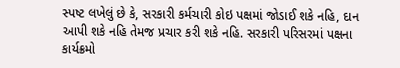સ્પષ્ટ લખેલું છે કે, સરકારી કર્મચારી કોઇ પક્ષમાં જોડાઈ શકે નહિ, દાન આપી શકે નહિ તેમજ પ્રચાર કરી શકે નહિ. સરકારી પરિસરમાં પક્ષના કાર્યક્રમો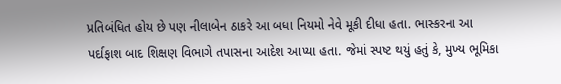પ્રતિબંધિત હોય છે પણ નીલાબેન ઠાકરે આ બધા નિયમો નેવે મૂકી દીધા હતા. ભાસ્કરના આ પર્દાફાશ બાદ શિક્ષણ વિભાગે તપાસના આદેશ આપ્યા હતા. જેમાં સ્પષ્ટ થયું હતું કે, મુખ્ય ભૂમિકા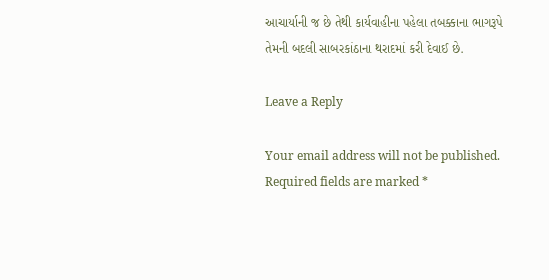આચાર્યાની જ છે તેથી કાર્યવાહીના પહેલા તબક્કાના ભાગરૂપે તેમની બદલી સાબરકાંઠાના થરાદમાં કરી દેવાઈ છે.

Leave a Reply

Your email address will not be published. Required fields are marked *